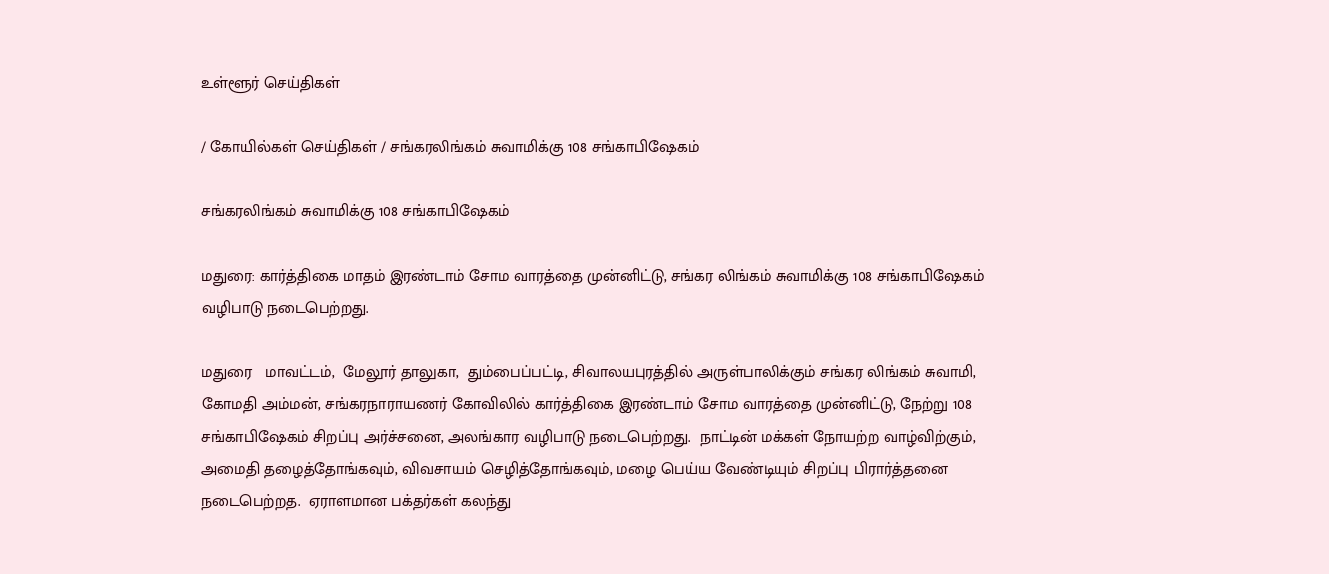உள்ளூர் செய்திகள்

/ கோயில்கள் செய்திகள் / சங்கரலிங்கம் சுவாமிக்கு 108 சங்காபிஷேகம்

சங்கரலிங்கம் சுவாமிக்கு 108 சங்காபிஷேகம்

மதுரை: கார்த்திகை மாதம் இரண்டாம் சோம வாரத்தை முன்னிட்டு, சங்கர லிங்கம் சுவாமிக்கு 108 சங்காபிஷேகம் வழிபாடு நடைபெற்றது.

மதுரை   மாவட்டம்,  மேலூர் தாலுகா,  தும்பைப்பட்டி, சிவாலயபுரத்தில் அருள்பாலிக்கும் சங்கர லிங்கம் சுவாமி, கோமதி அம்மன், சங்கரநாராயணர் கோவிலில் கார்த்திகை இரண்டாம் சோம வாரத்தை முன்னிட்டு, நேற்று 108 சங்காபிஷேகம் சிறப்பு அர்ச்சனை, அலங்கார வழிபாடு நடைபெற்றது.  நாட்டின் மக்கள் நோயற்ற வாழ்விற்கும், அமைதி தழைத்தோங்கவும், விவசாயம் செழித்தோங்கவும், மழை பெய்ய வேண்டியும் சிறப்பு பிரார்த்தனை நடைபெற்றத.  ஏராளமான பக்தர்கள் கலந்து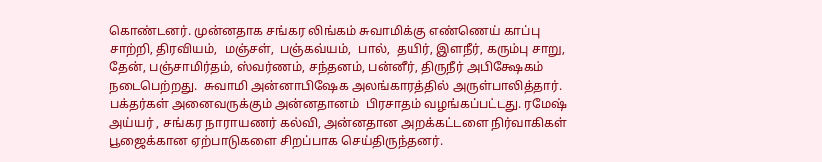கொண்டனர். முன்னதாக சங்கர லிங்கம் சுவாமிக்கு எண்ணெய் காப்பு சாற்றி, திரவியம்,  மஞ்சள்,  பஞ்கவ்யம்,  பால்,  தயிர், இளநீர், கரும்பு சாறு, தேன், பஞ்சாமிர்தம், ஸ்வர்ணம், சந்தனம், பன்னீர், திருநீர் அபிக்ஷேகம் நடைபெற்றது.  சுவாமி அன்னாபிஷேக அலங்காரத்தில் அருள்பாலித்தார்.  பக்தர்கள் அனைவருக்கும் அன்னதானம்  பிரசாதம் வழங்கப்பட்டது. ரமேஷ் அய்யர் , சங்கர நாராயணர் கல்வி, அன்னதான அறக்கட்டளை நிர்வாகிகள் பூஜைக்கான ஏற்பாடுகளை சிறப்பாக செய்திருந்தனர்.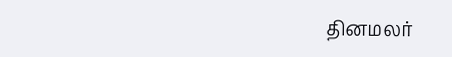தினமலர்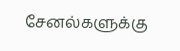சேனல்களுக்கு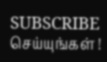SUBSCRIBE செய்யுங்கள் !